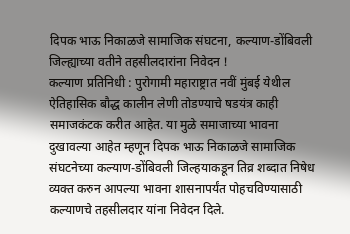दिपक भाऊ निकाळजे सामाजिक संघटना, कल्याण-डोंबिवली जिल्ह्याच्या वतीने तहसीलदारांना निवेदन !
कल्याण प्रतिनिधी : पुरोगामी महाराष्ट्रात नवीं मुंबई येथील ऐतिहासिक बौद्ध कालीन लेणी तोडण्याचे षडयंत्र काही समाजकंटक करीत आहेत. या मुळे समाजाच्या भावना दुखावल्या आहेत म्हणून दिपक भाऊ निकाळजे सामाजिक संघटनेच्या कल्याण-डोंबिवली जिल्हयाकडून तिव्र शब्दात निषेध व्यक्त करुन आपल्या भावना शासनापर्यंत पोहचविण्यासाठी कल्याणचे तहसीलदार यांना निवेदन दिले.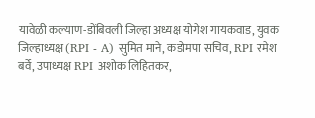यावेळी कल्याण-डोंबिवली जिल्हा अध्यक्ष योगेश गायकवाड, युवक जिल्हाध्यक्ष (RPI - A) सुमित माने, कडोमपा सचिव, RPI रमेश बर्वे, उपाध्यक्ष RPI अशोक लिहितकर,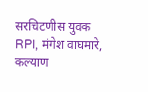सरचिटणीस युवक RPI, मंगेश वाघमारे, कल्याण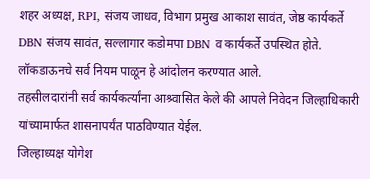शहर अध्यक्ष, RPI, संजय जाधव, विभाग प्रमुख आकाश सावंत, जेष्ठ कार्यकर्ते DBN संजय सावंत, सल्लागार कडोमपा DBN व कार्यकर्ते उपस्थित होते. लॉकडाऊनचे सर्व नियम पाळून हे आंदोलन करण्यात आले.
तहसीलदारांनी सर्व कार्यकर्त्यांना आश्र्वासित केले की आपले निवेदन जिल्हाधिकारी यांच्यामार्फत शासनापर्यंत पाठविण्यात येईल.
जिल्हाध्यक्ष योगेश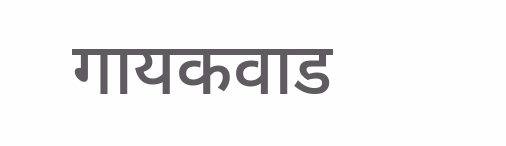गायकवाड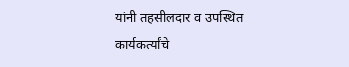यांनी तहसीलदार व उपस्थित कार्यकर्त्यांचे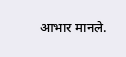आभार मानले.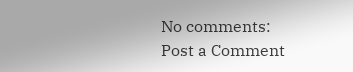No comments:
Post a Comment